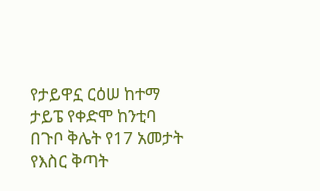የታይዋኗ ርዕሠ ከተማ ታይፔ የቀድሞ ከንቲባ በጉቦ ቅሌት የ17 አመታት የእስር ቅጣት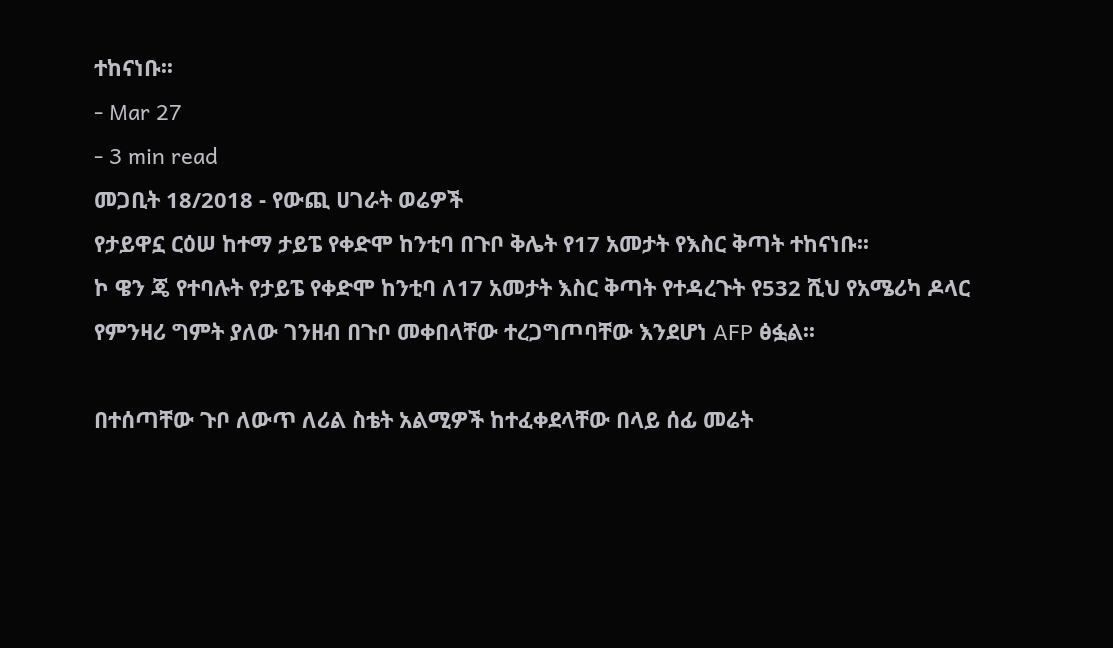ተከናነቡ፡፡
- Mar 27
- 3 min read
መጋቢት 18/2018 - የውጪ ሀገራት ወሬዎች
የታይዋኗ ርዕሠ ከተማ ታይፔ የቀድሞ ከንቲባ በጉቦ ቅሌት የ17 አመታት የእስር ቅጣት ተከናነቡ፡፡
ኮ ዌን ጄ የተባሉት የታይፔ የቀድሞ ከንቲባ ለ17 አመታት እስር ቅጣት የተዳረጉት የ532 ሺህ የአሜሪካ ዶላር የምንዛሪ ግምት ያለው ገንዘብ በጉቦ መቀበላቸው ተረጋግጦባቸው እንደሆነ AFP ፅፏል፡፡

በተሰጣቸው ጉቦ ለውጥ ለሪል ስቴት አልሚዎች ከተፈቀደላቸው በላይ ሰፊ መሬት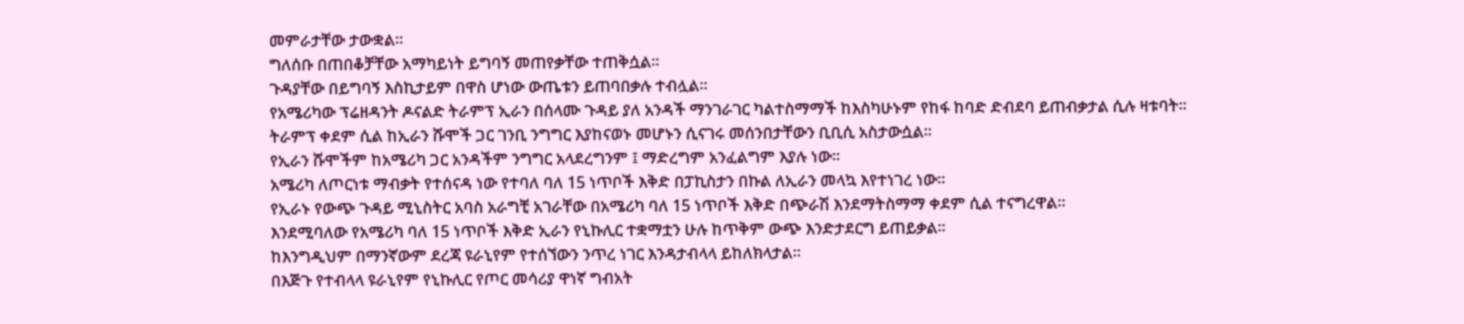መምራታቸው ታውቋል፡፡
ግለሰቡ በጠበቆቻቸው አማካይነት ይግባኝ መጠየቃቸው ተጠቅሷል፡፡
ጉዳያቸው በይግባኝ እስኪታይም በዋስ ሆነው ውጤቱን ይጠባበቃሉ ተብሏል፡፡
የአሜሪካው ፕሬዘዳንት ዶናልድ ትራምፕ ኢራን በሰላሙ ጉዳይ ያለ አንዳች ማንገራገር ካልተስማማች ከእስካሁኑም የከፋ ከባድ ድብደባ ይጠብቃታል ሲሉ ዛቱባት፡፡
ትራምፕ ቀደም ሲል ከኢራን ሹሞች ጋር ገንቢ ንግግር እያከናወኑ መሆኑን ሲናገሩ መሰንበታቸውን ቢቢሲ አስታውሷል፡፡
የኢራን ሹሞችም ከአሜሪካ ጋር አንዳችም ንግግር አላደረግንም ፤ ማድረግም አንፈልግም እያሉ ነው፡፡
አሜሪካ ለጦርነቱ ማብቃት የተሰናዳ ነው የተባለ ባለ 15 ነጥቦች እቅድ በፓኪስታን በኩል ለኢራን መላኳ እየተነገረ ነው፡፡
የኢራኑ የውጭ ጉዳይ ሚኒስትር አባስ አራግቺ አገራቸው በአሜሪካ ባለ 15 ነጥቦች እቅድ በጭራሽ እንደማትስማማ ቀደም ሲል ተናግረዋል፡፡
እንደሚባለው የአሜሪካ ባለ 15 ነጥቦች እቅድ ኢራን የኒኩሊር ተቋማቷን ሁሉ ከጥቅም ውጭ እንድታደርግ ይጠይቃል፡፡
ከእንግዲህም በማንኛውም ደረጃ ዩራኒየም የተሰኘውን ንጥረ ነገር እንዳታብላላ ይከለክላታል፡፡
በእጅጉ የተብላላ ዩራኒየም የኒኩሊር የጦር መሳሪያ ዋነኛ ግብአት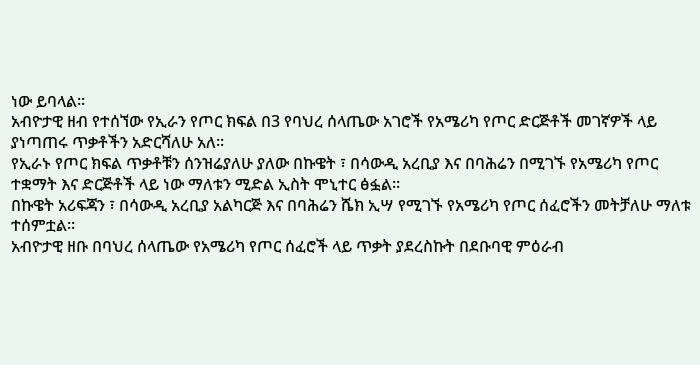ነው ይባላል፡፡
አብዮታዊ ዘብ የተሰኘው የኢራን የጦር ክፍል በ3 የባህረ ሰላጤው አገሮች የአሜሪካ የጦር ድርጅቶች መገኛዎች ላይ ያነጣጠሩ ጥቃቶችን አድርሻለሁ አለ፡፡
የኢራኑ የጦር ክፍል ጥቃቶቹን ሰንዝሬያለሁ ያለው በኩዌት ፣ በሳውዲ አረቢያ እና በባሕሬን በሚገኙ የአሜሪካ የጦር ተቋማት እና ድርጅቶች ላይ ነው ማለቱን ሚድል ኢስት ሞኒተር ፅፏል፡፡
በኩዌት አሪፍጃን ፣ በሳውዲ አረቢያ አልካርጅ እና በባሕሬን ሼክ ኢሣ የሚገኙ የአሜሪካ የጦር ሰፈሮችን መትቻለሁ ማለቱ ተሰምቷል፡፡
አብዮታዊ ዘቡ በባህረ ሰላጤው የአሜሪካ የጦር ሰፈሮች ላይ ጥቃት ያደረስኩት በደቡባዊ ምዕራብ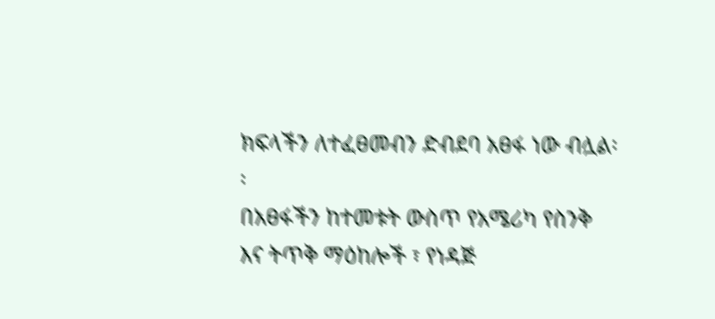ክፍላችን ለተፈፀመብን ድብደባ አፀፋ ነው ብሏል፡፡
በአፀፋችን ከተመቱት ውስጥ የአሜሪካ የስንቅ እና ትጥቅ ማዕከሎች ፣ የነዳጅ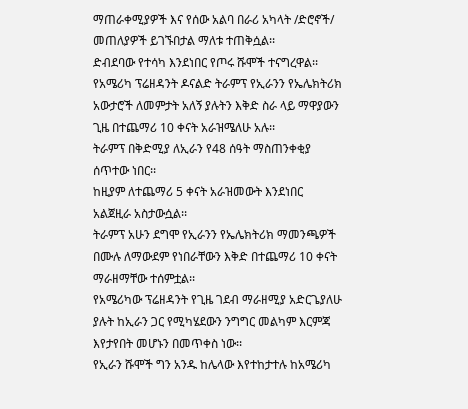ማጠራቀሚያዎች እና የሰው አልባ በራሪ አካላት /ድሮኖች/ መጠለያዎች ይገኙበታል ማለቱ ተጠቅሷል፡፡
ድብደባው የተሳካ እንደነበር የጦሩ ሹሞች ተናግረዋል፡፡
የአሜሪካ ፕሬዘዳንት ዶናልድ ትራምፕ የኢራንን የኤሌክትሪክ አውታሮች ለመምታት አለኝ ያሉትን እቅድ ስራ ላይ ማዋያውን ጊዜ በተጨማሪ 10 ቀናት አራዝሜለሁ አሉ፡፡
ትራምፕ በቅድሚያ ለኢራን የ48 ሰዓት ማስጠንቀቂያ ሰጥተው ነበር፡፡
ከዚያም ለተጨማሪ 5 ቀናት አራዝመውት እንደነበር አልጀዚራ አስታውሷል፡፡
ትራምፕ አሁን ደግሞ የኢራንን የኤሌክትሪክ ማመንጫዎች በሙሉ ለማውደም የነበራቸውን እቅድ በተጨማሪ 10 ቀናት ማራዘማቸው ተሰምቷል፡፡
የአሜሪካው ፕሬዘዳንት የጊዜ ገደብ ማራዘሚያ አድርጌያለሁ ያሉት ከኢራን ጋር የሚካሄደውን ንግግር መልካም እርምጃ እየታየበት መሆኑን በመጥቀስ ነው፡፡
የኢራን ሹሞች ግን አንዱ ከሌላው እየተከታተሉ ከአሜሪካ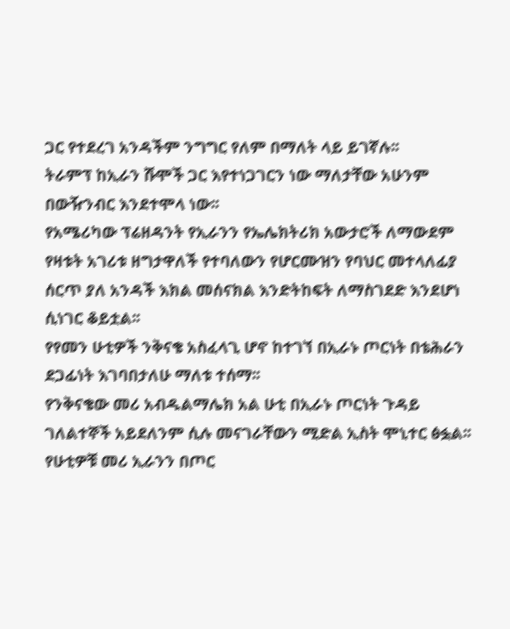ጋር የተደረገ አንዳችም ንግግር የለም በማለት ላይ ይገኛሉ፡፡
ትራምፕ ከኢራን ሹሞች ጋር እየተነጋገርን ነው ማለታቸው አሁንም በውዥንብር እንደተሞላ ነው፡፡
የአሜሪካው ፕሬዘዳንት የኢራንን የኤሌክትሪክ አውታሮች ለማውደም የዛቱት አገሪቱ ዘግታዋለች የተባለውን የሆርሙዝን የባህር መተላለፊያ ሰርጥ ያለ አንዳች እክል መሰናክል እንድትከፍት ለማስገደድ እንደሆነ ሲነገር ቆይቷል፡፡
የየመን ሁቲዎች ንቅናቄ አስፈላጊ ሆኖ ከተገኘ በኢራኑ ጦርነት በቴሕራን ደጋፊነት እገባበታለሁ ማለቱ ተሰማ፡፡
የንቅናቄው መሪ አብዱልማሌክ አል ሁቲ በኢራኑ ጦርነት ጉዳይ ገለልተኞች አይደለንም ሲሉ መናገራቸውን ሚድል ኢስት ሞኒተር ፅፏል፡፡
የሁቲዎቹ መሪ ኢራንን በጦር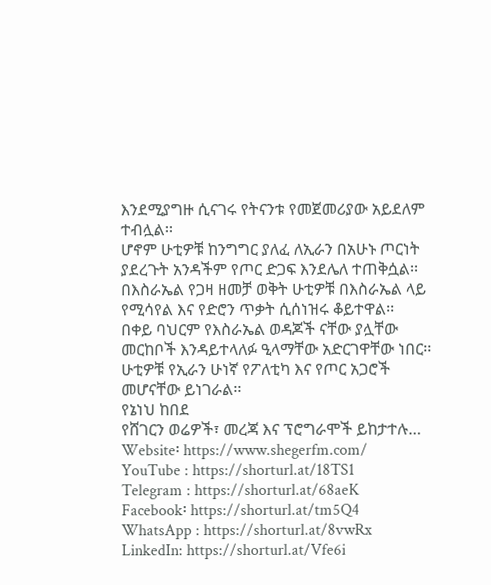እንደሚያግዙ ሲናገሩ የትናንቱ የመጀመሪያው አይደለም ተብሏል፡፡
ሆኖም ሁቲዎቹ ከንግግር ያለፈ ለኢራን በአሁኑ ጦርነት ያደረጉት አንዳችም የጦር ድጋፍ እንደሌለ ተጠቅሷል፡፡
በእስራኤል የጋዛ ዘመቻ ወቅት ሁቲዎቹ በእስራኤል ላይ የሚሳየል እና የድሮን ጥቃት ሲሰነዝሩ ቆይተዋል፡፡
በቀይ ባህርም የእስራኤል ወዳጆች ናቸው ያሏቸው መርከቦች እንዳይተላለፉ ዒላማቸው አድርገዋቸው ነበር፡፡
ሁቲዎቹ የኢራን ሁነኛ የፖለቲካ እና የጦር አጋሮች መሆናቸው ይነገራል፡፡
የኔነህ ከበደ
የሸገርን ወሬዎች፣ መረጃ እና ፕሮግራሞች ይከታተሉ…
Website፡ https://www.shegerfm.com/
YouTube : https://shorturl.at/18TS1
Telegram : https://shorturl.at/68aeK
Facebook፡ https://shorturl.at/tm5Q4
WhatsApp : https://shorturl.at/8vwRx
LinkedIn: https://shorturl.at/Vfe6i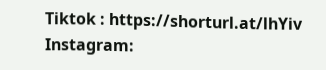Tiktok : https://shorturl.at/lhYiv
Instagram: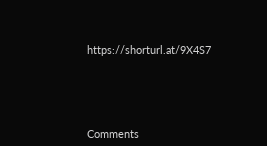https://shorturl.at/9X4S7





Comments